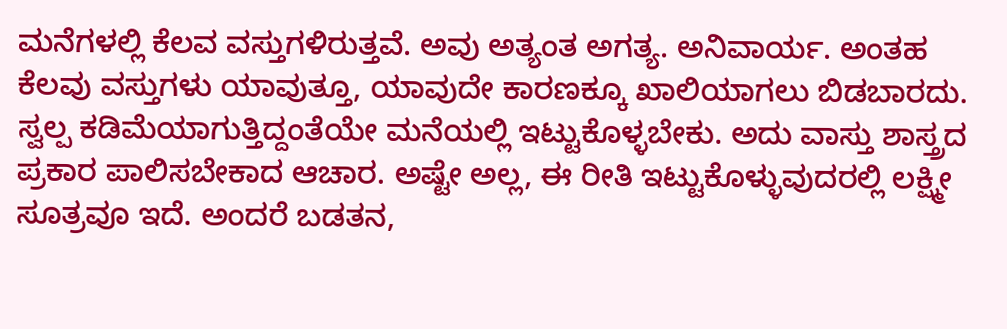ಮನೆಗಳಲ್ಲಿ ಕೆಲವ ವಸ್ತುಗಳಿರುತ್ತವೆ. ಅವು ಅತ್ಯಂತ ಅಗತ್ಯ. ಅನಿವಾರ್ಯ. ಅಂತಹ ಕೆಲವು ವಸ್ತುಗಳು ಯಾವುತ್ತೂ, ಯಾವುದೇ ಕಾರಣಕ್ಕೂ ಖಾಲಿಯಾಗಲು ಬಿಡಬಾರದು. ಸ್ವಲ್ಪ ಕಡಿಮೆಯಾಗುತ್ತಿದ್ದಂತೆಯೇ ಮನೆಯಲ್ಲಿ ಇಟ್ಟುಕೊಳ್ಳಬೇಕು. ಅದು ವಾಸ್ತು ಶಾಸ್ತ್ರದ ಪ್ರಕಾರ ಪಾಲಿಸಬೇಕಾದ ಆಚಾರ. ಅಷ್ಟೇ ಅಲ್ಲ, ಈ ರೀತಿ ಇಟ್ಟುಕೊಳ್ಳುವುದರಲ್ಲಿ ಲಕ್ಷ್ಮೀ ಸೂತ್ರವೂ ಇದೆ. ಅಂದರೆ ಬಡತನ,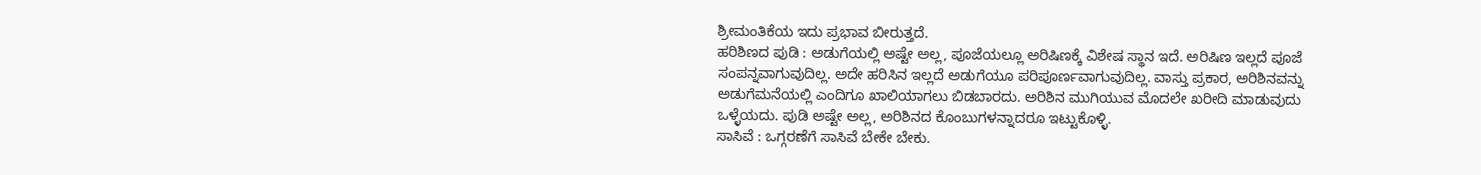ಶ್ರೀಮಂತಿಕೆಯ ಇದು ಪ್ರಭಾವ ಬೀರುತ್ತದೆ.
ಹರಿಶಿಣದ ಪುಡಿ : ಅಡುಗೆಯಲ್ಲಿ ಅಷ್ಟೇ ಅಲ್ಲ, ಪೂಜೆಯಲ್ಲೂ ಅರಿಷಿಣಕ್ಕೆ ವಿಶೇಷ ಸ್ಥಾನ ಇದೆ. ಅರಿಷಿಣ ಇಲ್ಲದೆ ಪೂಜೆ ಸಂಪನ್ನವಾಗುವುದಿಲ್ಲ. ಅದೇ ಹರಿಸಿನ ಇಲ್ಲದೆ ಅಡುಗೆಯೂ ಪರಿಪೂರ್ಣವಾಗುವುದಿಲ್ಲ. ವಾಸ್ತು ಪ್ರಕಾರ, ಅರಿಶಿನವನ್ನು ಅಡುಗೆಮನೆಯಲ್ಲಿ ಎಂದಿಗೂ ಖಾಲಿಯಾಗಲು ಬಿಡಬಾರದು. ಅರಿಶಿನ ಮುಗಿಯುವ ಮೊದಲೇ ಖರೀದಿ ಮಾಡುವುದು ಒಳ್ಳೆಯದು. ಪುಡಿ ಅಷ್ಟೇ ಅಲ್ಲ, ಅರಿಶಿನದ ಕೊಂಬುಗಳನ್ನಾದರೂ ಇಟ್ಟುಕೊಳ್ಳಿ.
ಸಾಸಿವೆ : ಒಗ್ಗರಣೆಗೆ ಸಾಸಿವೆ ಬೇಕೇ ಬೇಕು.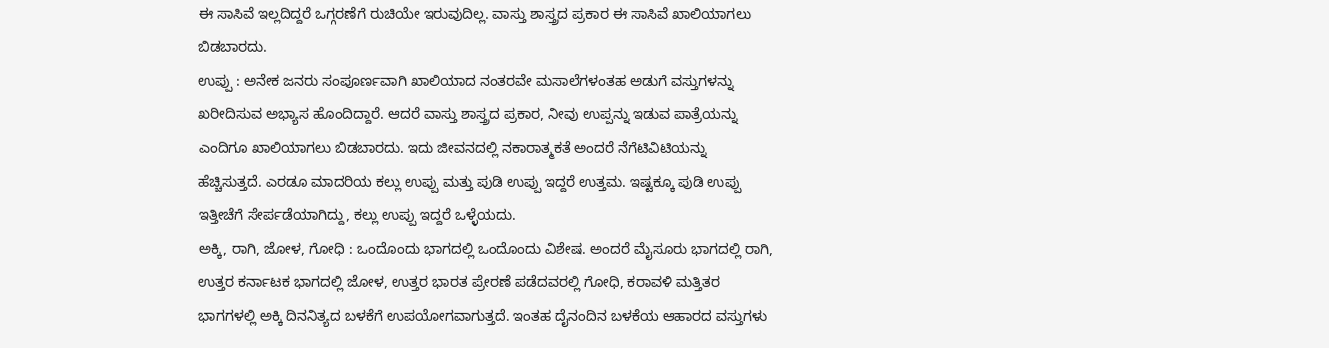ಈ ಸಾಸಿವೆ ಇಲ್ಲದಿದ್ದರೆ ಒಗ್ಗರಣೆಗೆ ರುಚಿಯೇ ಇರುವುದಿಲ್ಲ. ವಾಸ್ತು ಶಾಸ್ತ್ರದ ಪ್ರಕಾರ ಈ ಸಾಸಿವೆ ಖಾಲಿಯಾಗಲು ಬಿಡಬಾರದು.
ಉಪ್ಪು : ಅನೇಕ ಜನರು ಸಂಪೂರ್ಣವಾಗಿ ಖಾಲಿಯಾದ ನಂತರವೇ ಮಸಾಲೆಗಳಂತಹ ಅಡುಗೆ ವಸ್ತುಗಳನ್ನು ಖರೀದಿಸುವ ಅಭ್ಯಾಸ ಹೊಂದಿದ್ದಾರೆ. ಆದರೆ ವಾಸ್ತು ಶಾಸ್ತ್ರದ ಪ್ರಕಾರ, ನೀವು ಉಪ್ಪನ್ನು ಇಡುವ ಪಾತ್ರೆಯನ್ನು ಎಂದಿಗೂ ಖಾಲಿಯಾಗಲು ಬಿಡಬಾರದು. ಇದು ಜೀವನದಲ್ಲಿ ನಕಾರಾತ್ಮಕತೆ ಅಂದರೆ ನೆಗೆಟಿವಿಟಿಯನ್ನು ಹೆಚ್ಚಿಸುತ್ತದೆ. ಎರಡೂ ಮಾದರಿಯ ಕಲ್ಲು ಉಪ್ಪು ಮತ್ತು ಪುಡಿ ಉಪ್ಪು ಇದ್ದರೆ ಉತ್ತಮ. ಇಷ್ಟಕ್ಕೂ ಪುಡಿ ಉಪ್ಪು ಇತ್ತೀಚೆಗೆ ಸೇರ್ಪಡೆಯಾಗಿದ್ದು, ಕಲ್ಲು ಉಪ್ಪು ಇದ್ದರೆ ಒಳ್ಳೆಯದು.
ಅಕ್ಕಿ, ರಾಗಿ, ಜೋಳ, ಗೋಧಿ : ಒಂದೊಂದು ಭಾಗದಲ್ಲಿ ಒಂದೊಂದು ವಿಶೇಷ. ಅಂದರೆ ಮೈಸೂರು ಭಾಗದಲ್ಲಿ ರಾಗಿ, ಉತ್ತರ ಕರ್ನಾಟಕ ಭಾಗದಲ್ಲಿ ಜೋಳ, ಉತ್ತರ ಭಾರತ ಪ್ರೇರಣೆ ಪಡೆದವರಲ್ಲಿ ಗೋಧಿ, ಕರಾವಳಿ ಮತ್ತಿತರ ಭಾಗಗಳಲ್ಲಿ ಅಕ್ಕಿ ದಿನನಿತ್ಯದ ಬಳಕೆಗೆ ಉಪಯೋಗವಾಗುತ್ತದೆ. ಇಂತಹ ದೈನಂದಿನ ಬಳಕೆಯ ಆಹಾರದ ವಸ್ತುಗಳು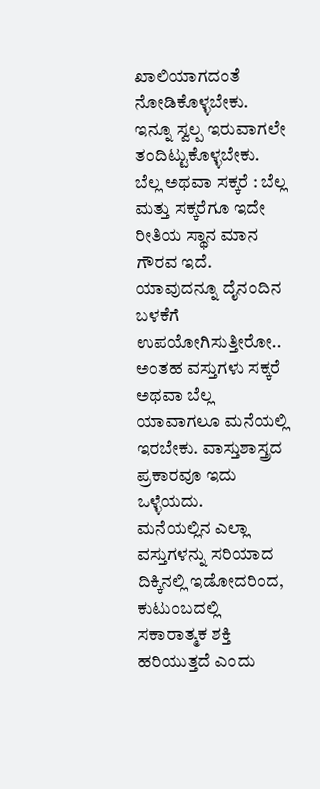ಖಾಲಿಯಾಗದಂತೆ ನೋಡಿಕೊಳ್ಳಬೇಕು. ಇನ್ನೂ ಸ್ವಲ್ಪ ಇರುವಾಗಲೇ ತಂದಿಟ್ಟುಕೊಳ್ಳಬೇಕು.
ಬೆಲ್ಲ ಅಥವಾ ಸಕ್ಕರೆ : ಬೆಲ್ಲ ಮತ್ತು ಸಕ್ಕರೆಗೂ ಇದೇ ರೀತಿಯ ಸ್ಥಾನ ಮಾನ ಗೌರವ ಇದೆ. ಯಾವುದನ್ನೂ ದೈನಂದಿನ ಬಳಕೆಗೆ ಉಪಯೋಗಿಸುತ್ತೀರೋ.. ಅಂತಹ ವಸ್ತುಗಳು ಸಕ್ಕರೆ ಅಥವಾ ಬೆಲ್ಲ ಯಾವಾಗಲೂ ಮನೆಯಲ್ಲಿ ಇರಬೇಕು. ವಾಸ್ತುಶಾಸ್ತ್ರದ ಪ್ರಕಾರವೂ ಇದು ಒಳ್ಳೆಯದು.
ಮನೆಯಲ್ಲಿನ ಎಲ್ಲಾ ವಸ್ತುಗಳನ್ನು ಸರಿಯಾದ ದಿಕ್ಕಿನಲ್ಲಿ ಇಡೋದರಿಂದ, ಕುಟುಂಬದಲ್ಲಿ ಸಕಾರಾತ್ಮಕ ಶಕ್ತಿ ಹರಿಯುತ್ತದೆ ಎಂದು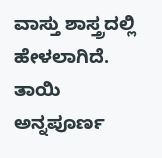ವಾಸ್ತು ಶಾಸ್ತ್ರದಲ್ಲಿ ಹೇಳಲಾಗಿದೆ. ತಾಯಿ ಅನ್ನಪೂರ್ಣ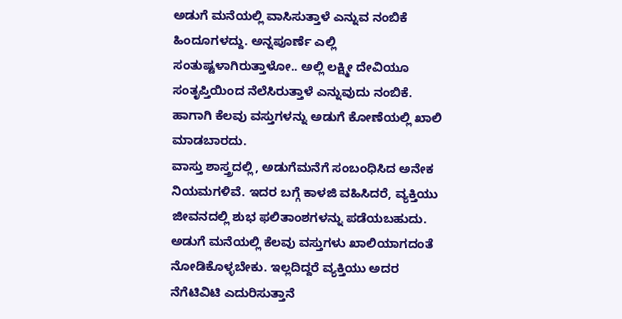ಅಡುಗೆ ಮನೆಯಲ್ಲಿ ವಾಸಿಸುತ್ತಾಳೆ ಎನ್ನುವ ನಂಬಿಕೆ ಹಿಂದೂಗಳದ್ದು. ಅನ್ನಪೂರ್ಣೆ ಎಲ್ಲಿ ಸಂತುಷ್ಟಳಾಗಿರುತ್ತಾಳೋ.. ಅಲ್ಲಿ ಲಕ್ಷ್ಮೀ ದೇವಿಯೂ ಸಂತೃಪ್ತಿಯಿಂದ ನೆಲೆಸಿರುತ್ತಾಳೆ ಎನ್ನುವುದು ನಂಬಿಕೆ. ಹಾಗಾಗಿ ಕೆಲವು ವಸ್ತುಗಳನ್ನು ಅಡುಗೆ ಕೋಣೆಯಲ್ಲಿ ಖಾಲಿ ಮಾಡಬಾರದು.
ವಾಸ್ತು ಶಾಸ್ತ್ರದಲ್ಲಿ, ಅಡುಗೆಮನೆಗೆ ಸಂಬಂಧಿಸಿದ ಅನೇಕ ನಿಯಮಗಳಿವೆ. ಇದರ ಬಗ್ಗೆ ಕಾಳಜಿ ವಹಿಸಿದರೆ, ವ್ಯಕ್ತಿಯು ಜೀವನದಲ್ಲಿ ಶುಭ ಫಲಿತಾಂಶಗಳನ್ನು ಪಡೆಯಬಹುದು. ಅಡುಗೆ ಮನೆಯಲ್ಲಿ ಕೆಲವು ವಸ್ತುಗಳು ಖಾಲಿಯಾಗದಂತೆ ನೋಡಿಕೊಳ್ಳಬೇಕು. ಇಲ್ಲದಿದ್ದರೆ ವ್ಯಕ್ತಿಯು ಅದರ ನೆಗೆಟಿವಿಟಿ ಎದುರಿಸುತ್ತಾನೆ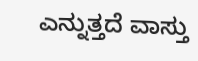ಎನ್ನುತ್ತದೆ ವಾಸ್ತು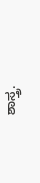ಶಾಸ್ತ್ರ.